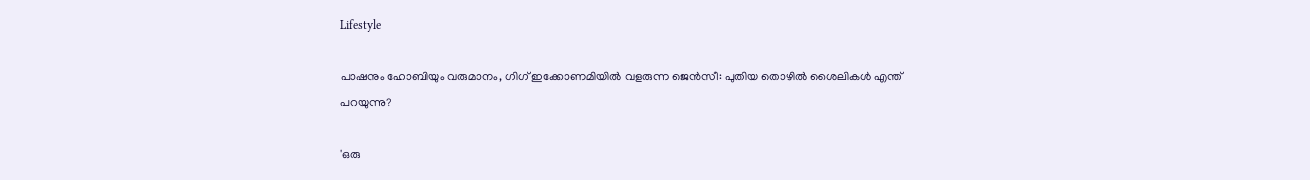Lifestyle

പാഷനും ഹോബിയും വരുമാനം, ഗിഗ് ഇക്കോണമിയില്‍ വളരുന്ന ജെന്‍സീ: പുതിയ തൊഴില്‍ ശൈലികള്‍ എന്ത് പറയുന്നു?

'ഒരു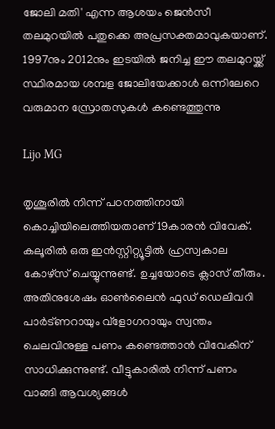ജോലി മതി' എന്ന ആശയം ജെന്‍സീ തലമുറയില്‍ പതുക്കെ അപ്രസക്തമാവുകയാണ്. 1997നും 2012നും ഇടയില്‍ ജനിച്ച ഈ തലമുറയ്ക്ക് സ്ഥിരമായ ശമ്പള ജോലിയേക്കാള്‍ ഒന്നിലേറെ വരുമാന സ്രോതസുകള്‍ കണ്ടെത്തുന്നു

Lijo MG

തൃശൂരില്‍ നിന്ന് പഠനത്തിനായി കൊച്ചിയിലെത്തിയതാണ് 19കാരന്‍ വിവേക്. കലൂരില്‍ ഒരു ഇന്‍സ്റ്റിറ്റ്യൂട്ടില്‍ ഹ്രസ്വകാല കോഴ്‌സ് ചെയ്യുന്നുണ്ട്. ഉച്ചയോടെ ക്ലാസ് തീരും. അതിനുശേഷം ഓണ്‍ലൈന്‍ ഫുഡ് ഡെലിവറി പാര്‍ട്ണറായും വ്‌ളോഗറായും സ്വന്തം ചെലവിനുള്ള പണം കണ്ടെത്താന്‍ വിവേകിന് സാധിക്കുന്നുണ്ട്. വീട്ടുകാരില്‍ നിന്ന് പണം വാങ്ങി ആവശ്യങ്ങള്‍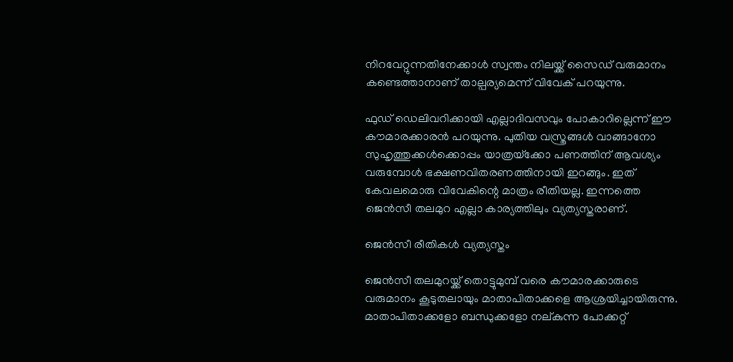നിറവേറ്റുന്നതിനേക്കാള്‍ സ്വന്തം നിലയ്ക്ക് സൈഡ് വരുമാനം കണ്ടെത്താനാണ് താല്പര്യമെന്ന് വിവേക് പറയുന്നു.

ഫുഡ് ഡെലിവറിക്കായി എല്ലാദിവസവും പോകാറില്ലെന്ന് ഈ കൗമാരക്കാരന്‍ പറയുന്നു. പുതിയ വസ്ത്രങ്ങള്‍ വാങ്ങാനോ സുഹൃത്തുക്കള്‍ക്കൊപ്പം യാത്രയ്‌ക്കോ പണത്തിന് ആവശ്യം വരുമ്പോള്‍ ഭക്ഷണവിതരണത്തിനായി ഇറങ്ങും. ഇത് കേവലമൊരു വിവേകിന്റെ മാത്രം രീതിയല്ല. ഇന്നത്തെ ജെന്‍സീ തലമുറ എല്ലാ കാര്യത്തിലും വ്യത്യസ്തരാണ്.

ജെന്‍സീ രീതികള്‍ വ്യത്യസ്തം

ജെന്‍സീ തലമുറയ്ക്ക് തൊട്ടുമുമ്പ് വരെ കൗമാരക്കാരുടെ വരുമാനം കൂടുതലായും മാതാപിതാക്കളെ ആശ്രയിച്ചായിരുന്നു. മാതാപിതാക്കളോ ബന്ധുക്കളോ നല്കുന്ന പോക്കറ്റ്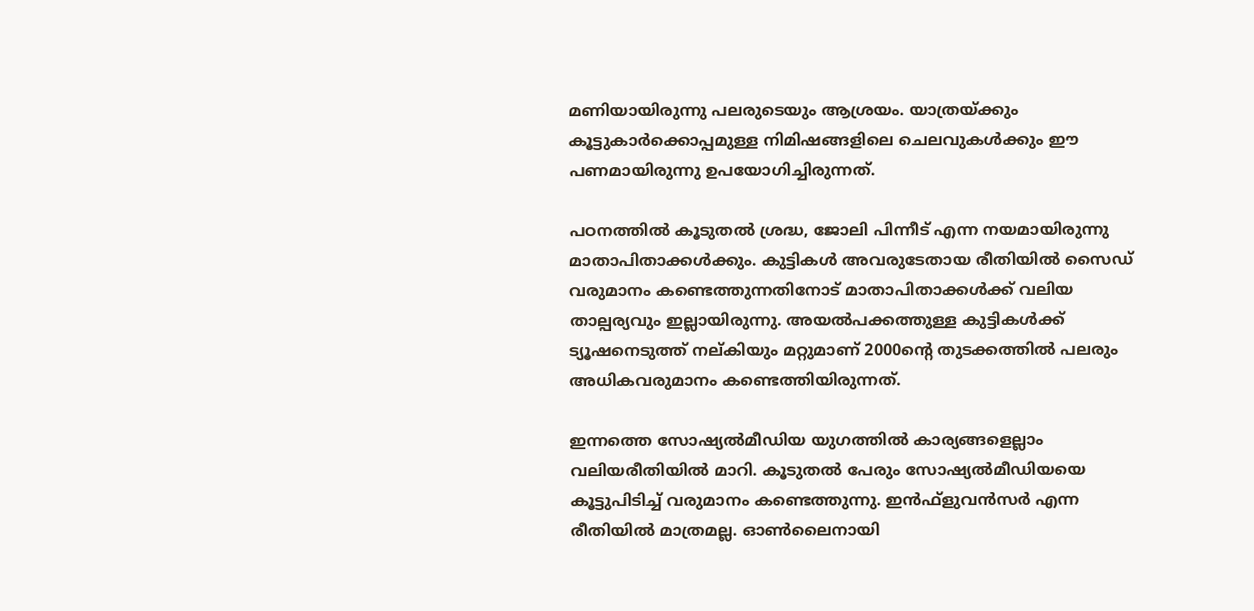മണിയായിരുന്നു പലരുടെയും ആശ്രയം. യാത്രയ്ക്കും കൂട്ടുകാര്‍ക്കൊപ്പമുള്ള നിമിഷങ്ങളിലെ ചെലവുകള്‍ക്കും ഈ പണമായിരുന്നു ഉപയോഗിച്ചിരുന്നത്.

പഠനത്തില്‍ കൂടുതല്‍ ശ്രദ്ധ, ജോലി പിന്നീട് എന്ന നയമായിരുന്നു മാതാപിതാക്കള്‍ക്കും. കുട്ടികള്‍ അവരുടേതായ രീതിയില്‍ സൈഡ് വരുമാനം കണ്ടെത്തുന്നതിനോട് മാതാപിതാക്കള്‍ക്ക് വലിയ താല്പര്യവും ഇല്ലായിരുന്നു. അയല്‍പക്കത്തുള്ള കുട്ടികള്‍ക്ക് ട്യൂഷനെടുത്ത് നല്കിയും മറ്റുമാണ് 2000ന്റെ തുടക്കത്തില്‍ പലരും അധികവരുമാനം കണ്ടെത്തിയിരുന്നത്.

ഇന്നത്തെ സോഷ്യല്‍മീഡിയ യുഗത്തില്‍ കാര്യങ്ങളെല്ലാം വലിയരീതിയില്‍ മാറി. കൂടുതല്‍ പേരും സോഷ്യല്‍മീഡിയയെ കൂട്ടുപിടിച്ച് വരുമാനം കണ്ടെത്തുന്നു. ഇന്‍ഫ്‌ളുവന്‍സര്‍ എന്ന രീതിയില്‍ മാത്രമല്ല. ഓണ്‍ലൈനായി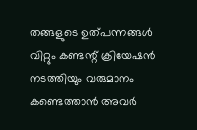തങ്ങളുടെ ഉത്പന്നങ്ങള്‍ വിറ്റും കണ്ടന്റ് ക്രിയേഷന്‍ നടത്തിയും വരുമാനം കണ്ടെത്താന്‍ അവര്‍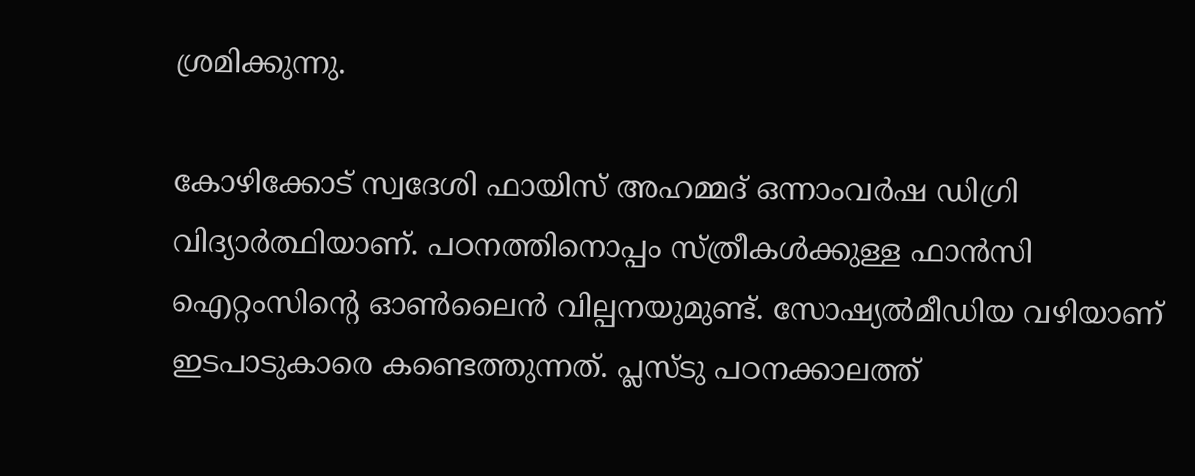ശ്രമിക്കുന്നു.

കോഴിക്കോട് സ്വദേശി ഫായിസ് അഹമ്മദ് ഒന്നാംവര്‍ഷ ഡിഗ്രി വിദ്യാര്‍ത്ഥിയാണ്. പഠനത്തിനൊപ്പം സ്ത്രീകള്‍ക്കുള്ള ഫാന്‍സി ഐറ്റംസിന്റെ ഓണ്‍ലൈന്‍ വില്പനയുമുണ്ട്. സോഷ്യല്‍മീഡിയ വഴിയാണ് ഇടപാടുകാരെ കണ്ടെത്തുന്നത്. പ്ലസ്ടു പഠനക്കാലത്ത്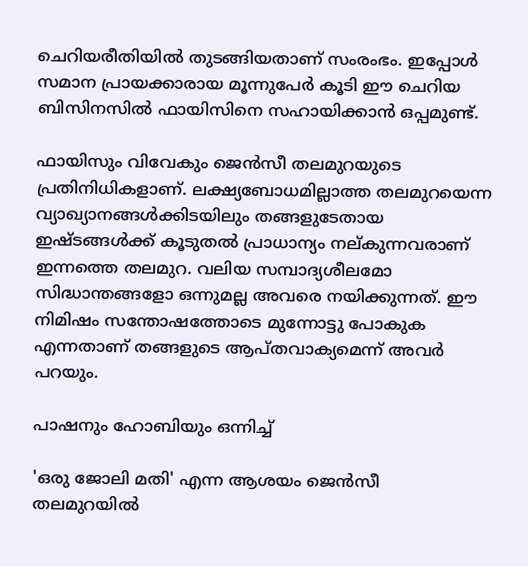ചെറിയരീതിയില്‍ തുടങ്ങിയതാണ് സംരംഭം. ഇപ്പോള്‍ സമാന പ്രായക്കാരായ മൂന്നുപേര്‍ കൂടി ഈ ചെറിയ ബിസിനസില്‍ ഫായിസിനെ സഹായിക്കാന്‍ ഒപ്പമുണ്ട്.

ഫായിസും വിവേകും ജെന്‍സീ തലമുറയുടെ പ്രതിനിധികളാണ്. ലക്ഷ്യബോധമില്ലാത്ത തലമുറയെന്ന വ്യാഖ്യാനങ്ങള്‍ക്കിടയിലും തങ്ങളുടേതായ ഇഷ്ടങ്ങള്‍ക്ക് കൂടുതല്‍ പ്രാധാന്യം നല്കുന്നവരാണ് ഇന്നത്തെ തലമുറ. വലിയ സമ്പാദ്യശീലമോ സിദ്ധാന്തങ്ങളോ ഒന്നുമല്ല അവരെ നയിക്കുന്നത്. ഈ നിമിഷം സന്തോഷത്തോടെ മുന്നോട്ടു പോകുക എന്നതാണ് തങ്ങളുടെ ആപ്തവാക്യമെന്ന് അവര്‍ പറയും.

പാഷനും ഹോബിയും ഒന്നിച്ച്

'ഒരു ജോലി മതി' എന്ന ആശയം ജെന്‍സീ തലമുറയില്‍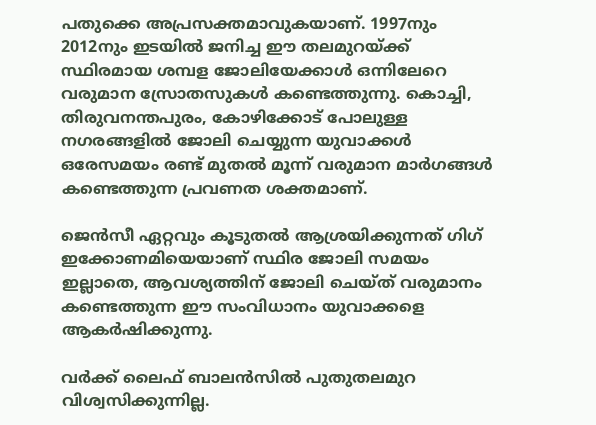പതുക്കെ അപ്രസക്തമാവുകയാണ്. 1997നും 2012നും ഇടയില്‍ ജനിച്ച ഈ തലമുറയ്ക്ക് സ്ഥിരമായ ശമ്പള ജോലിയേക്കാള്‍ ഒന്നിലേറെ വരുമാന സ്രോതസുകള്‍ കണ്ടെത്തുന്നു. കൊച്ചി, തിരുവനന്തപുരം, കോഴിക്കോട് പോലുള്ള നഗരങ്ങളില്‍ ജോലി ചെയ്യുന്ന യുവാക്കള്‍ ഒരേസമയം രണ്ട് മുതല്‍ മൂന്ന് വരുമാന മാര്‍ഗങ്ങള്‍ കണ്ടെത്തുന്ന പ്രവണത ശക്തമാണ്.

ജെന്‍സീ ഏറ്റവും കൂടുതല്‍ ആശ്രയിക്കുന്നത് ഗിഗ് ഇക്കോണമിയെയാണ് സ്ഥിര ജോലി സമയം ഇല്ലാതെ, ആവശ്യത്തിന് ജോലി ചെയ്ത് വരുമാനം കണ്ടെത്തുന്ന ഈ സംവിധാനം യുവാക്കളെ ആകര്‍ഷിക്കുന്നു.

വര്‍ക്ക് ലൈഫ് ബാലന്‍സില്‍ പുതുതലമുറ വിശ്വസിക്കുന്നില്ല.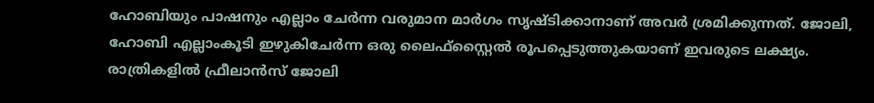ഹോബിയും പാഷനും എല്ലാം ചേര്‍ന്ന വരുമാന മാര്‍ഗം സൃഷ്ടിക്കാനാണ് അവര്‍ ശ്രമിക്കുന്നത്. ജോലി, ഹോബി എല്ലാംകൂടി ഇഴുകിചേര്‍ന്ന ഒരു ലൈഫ്‌സ്റ്റൈല്‍ രൂപപ്പെടുത്തുകയാണ് ഇവരുടെ ലക്ഷ്യം. രാത്രികളില്‍ ഫ്രീലാന്‍സ് ജോലി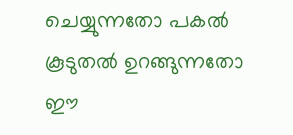ചെയ്യുന്നതോ പകല്‍ കൂടുതല്‍ ഉറങ്ങുന്നതോ ഈ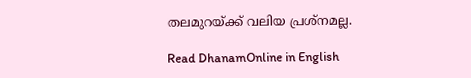തലമുറയ്ക്ക് വലിയ പ്രശ്‌നമല്ല.

Read DhanamOnline in English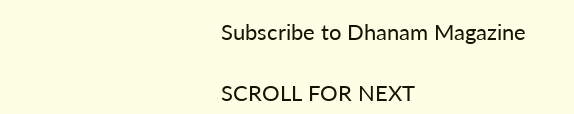Subscribe to Dhanam Magazine

SCROLL FOR NEXT